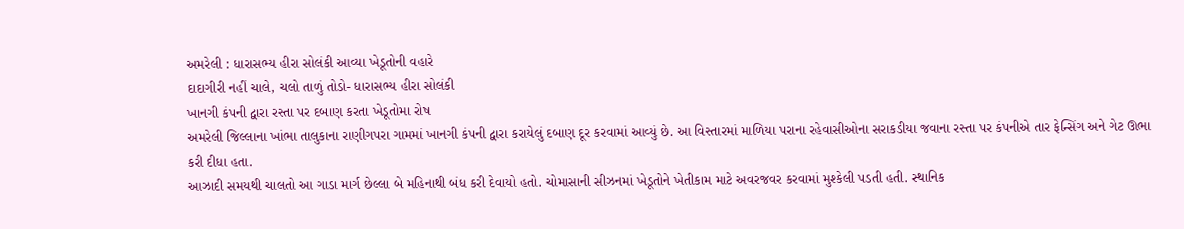અમરેલી : ધારાસભ્ય હીરા સોલંકી આવ્યા ખેડૂતોની વહારે
દાદાગીરી નહીં ચાલે, ચલો તાળું તોડો- ધારાસભ્ય હીરા સોલંકી
ખાનગી કંપની દ્વારા રસ્તા પર દબાણ કરતા ખેડૂતોમા રોષ
અમરેલી જિલ્લાના ખાંભા તાલુકાના રાણીગપરા ગામમાં ખાનગી કંપની દ્વારા કરાયેલું દબાણ દૂર કરવામાં આવ્યું છે. આ વિસ્તારમાં માળિયા પરાના રહેવાસીઓના સરાકડીયા જવાના રસ્તા પર કંપનીએ તાર ફેન્સિંગ અને ગેટ ઊભા કરી દીધા હતા.
આઝાદી સમયથી ચાલતો આ ગાડા માર્ગ છેલ્લા બે મહિનાથી બંધ કરી દેવાયો હતો. ચોમાસાની સીઝનમાં ખેડૂતોને ખેતીકામ માટે અવરજવર કરવામાં મુશ્કેલી પડતી હતી. સ્થાનિક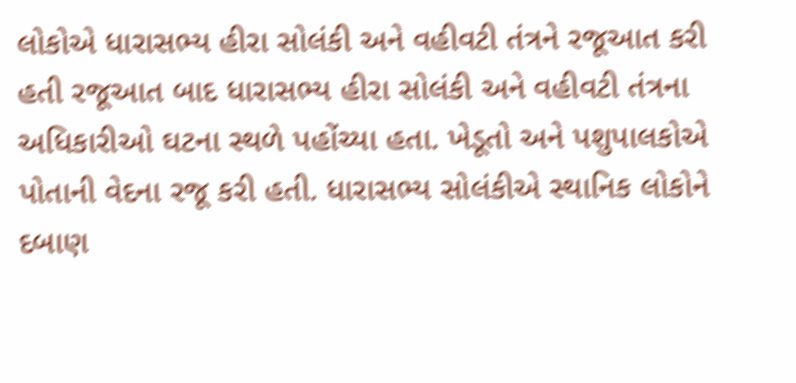લોકોએ ધારાસભ્ય હીરા સોલંકી અને વહીવટી તંત્રને રજૂઆત કરી હતી રજૂઆત બાદ ધારાસભ્ય હીરા સોલંકી અને વહીવટી તંત્રના અધિકારીઓ ઘટના સ્થળે પહોંચ્યા હતા. ખેડૂતો અને પશુપાલકોએ પોતાની વેદના રજૂ કરી હતી. ધારાસભ્ય સોલંકીએ સ્થાનિક લોકોને દબાણ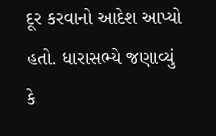દૂર કરવાનો આદેશ આપ્યો હતો. ધારાસભ્યે જણાવ્યું કે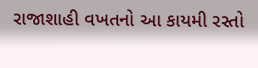રાજાશાહી વખતનો આ કાયમી રસ્તો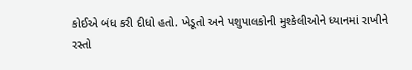કોઈએ બંધ કરી દીધો હતો. ખેડૂતો અને પશુપાલકોની મુશ્કેલીઓને ધ્યાનમાં રાખીને રસ્તો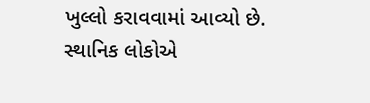ખુલ્લો કરાવવામાં આવ્યો છે. સ્થાનિક લોકોએ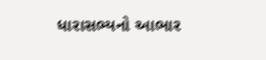ધારાસભ્યનો આભાર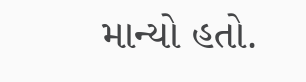માન્યો હતો.